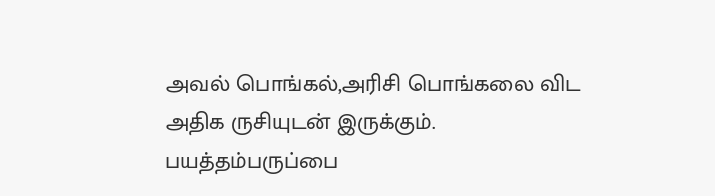அவல் பொங்கல்,அரிசி பொங்கலை விட அதிக ருசியுடன் இருக்கும்.
பயத்தம்பருப்பை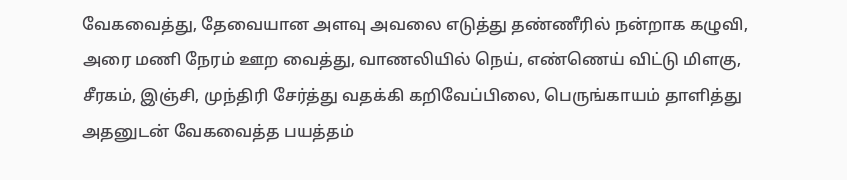வேகவைத்து, தேவையான அளவு அவலை எடுத்து தண்ணீரில் நன்றாக கழுவி, அரை மணி நேரம் ஊற வைத்து, வாணலியில் நெய், எண்ணெய் விட்டு மிளகு, சீரகம், இஞ்சி, முந்திரி சேர்த்து வதக்கி கறிவேப்பிலை, பெருங்காயம் தாளித்து அதனுடன் வேகவைத்த பயத்தம்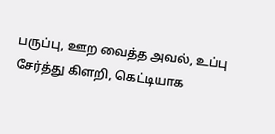பருப்பு, ஊற வைத்த அவல், உப்பு சேர்த்து கிளறி, கெட்டியாக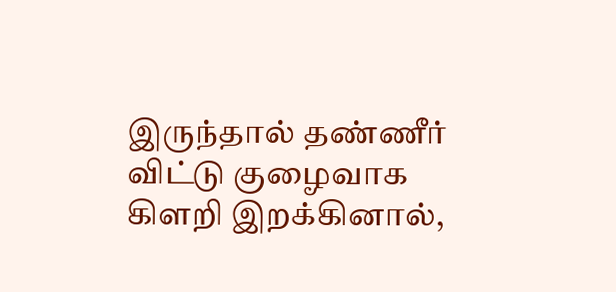இருந்தால் தண்ணீர் விட்டு குழைவாக கிளறி இறக்கினால்,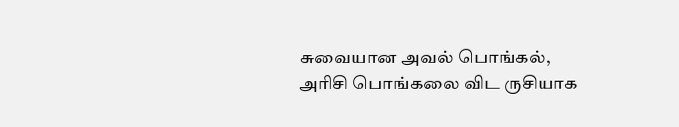சுவையான அவல் பொங்கல், அரிசி பொங்கலை விட ருசியாக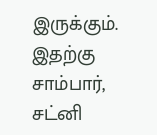இருக்கும். இதற்கு சாம்பார், சட்னி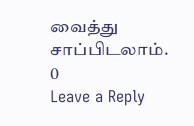வைத்து சாப்பிடலாம்.
0
Leave a Reply